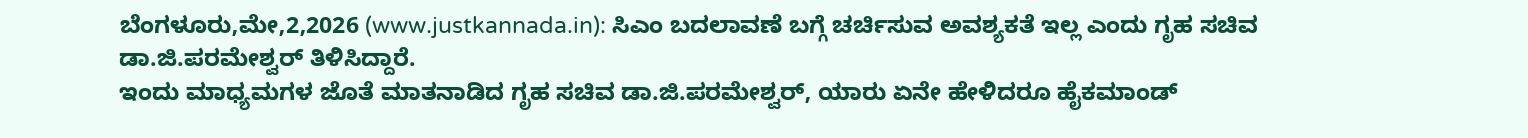ಬೆಂಗಳೂರು,ಮೇ,2,2026 (www.justkannada.in): ಸಿಎಂ ಬದಲಾವಣೆ ಬಗ್ಗೆ ಚರ್ಚಿಸುವ ಅವಶ್ಯಕತೆ ಇಲ್ಲ ಎಂದು ಗೃಹ ಸಚಿವ ಡಾ.ಜಿ.ಪರಮೇಶ್ವರ್ ತಿಳಿಸಿದ್ದಾರೆ.
ಇಂದು ಮಾಧ್ಯಮಗಳ ಜೊತೆ ಮಾತನಾಡಿದ ಗೃಹ ಸಚಿವ ಡಾ.ಜಿ.ಪರಮೇಶ್ವರ್, ಯಾರು ಏನೇ ಹೇಳಿದರೂ ಹೈಕಮಾಂಡ್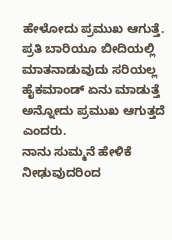ಹೇಳೋದು ಪ್ರಮುಖ ಆಗುತ್ತೆ. ಪ್ರತಿ ಬಾರಿಯೂ ಬೀದಿಯಲ್ಲಿ ಮಾತನಾಡುವುದು ಸರಿಯಲ್ಲ ಹೈಕಮಾಂಡ್ ಏನು ಮಾಡುತ್ತೆ ಅನ್ನೋದು ಪ್ರಮುಖ ಆಗುತ್ತದೆ ಎಂದರು.
ನಾನು ಸುಮ್ಮನೆ ಹೇಳಿಕೆ ನೀಢುವುದರಿಂದ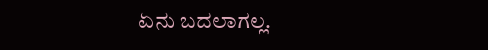ಏನು ಬದಲಾಗಲ್ಲ.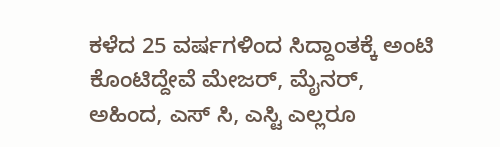ಕಳೆದ 25 ವರ್ಷಗಳಿಂದ ಸಿದ್ದಾಂತಕ್ಕೆ ಅಂಟಿ ಕೊಂಟಿದ್ದೇವೆ ಮೇಜರ್, ಮೈನರ್, ಅಹಿಂದ, ಎಸ್ ಸಿ, ಎಸ್ಟಿ ಎಲ್ಲರೂ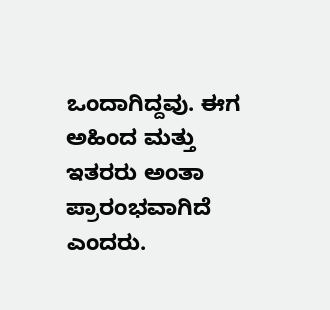ಒಂದಾಗಿದ್ದವು. ಈಗ ಅಹಿಂದ ಮತ್ತು ಇತರರು ಅಂತಾ ಪ್ರಾರಂಭವಾಗಿದೆ ಎಂದರು.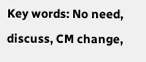Key words: No need, discuss, CM change,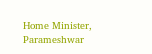Home Minister, Parameshwar